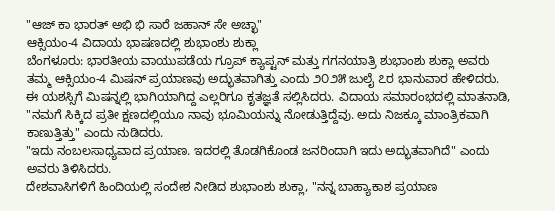"ಆಜ್ ಕಾ ಭಾರತ್ ಅಭಿ ಭಿ ಸಾರೆ ಜಹಾನ್ ಸೇ ಅಚ್ಛಾ"
ಆಕ್ಸಿಯಂ-4 ವಿದಾಯ ಭಾಷಣದಲ್ಲಿ ಶುಭಾಂಶು ಶುಕ್ಲಾ
ಬೆಂಗಳೂರು: ಭಾರತೀಯ ವಾಯುಪಡೆಯ ಗ್ರೂಪ್ ಕ್ಯಾಪ್ಟನ್ ಮತ್ತು ಗಗನಯಾತ್ರಿ ಶುಭಾಂಶು ಶುಕ್ಲಾ ಅವರು ತಮ್ಮ ಆಕ್ಸಿಯಂ-4 ಮಿಷನ್ ಪ್ರಯಾಣವು ಅದ್ಭುತವಾಗಿತ್ತು ಎಂದು ೨೦೨೫ ಜುಲೈ ೭ರ ಭಾನುವಾರ ಹೇಳಿದರು. ಈ ಯಶಸ್ಸಿಗೆ ಮಿಷನ್ನಲ್ಲಿ ಭಾಗಿಯಾಗಿದ್ದ ಎಲ್ಲರಿಗೂ ಕೃತಜ್ಞತೆ ಸಲ್ಲಿಸಿದರು. ವಿದಾಯ ಸಮಾರಂಭದಲ್ಲಿ ಮಾತನಾಡಿ, "ನಮಗೆ ಸಿಕ್ಕಿದ ಪ್ರತೀ ಕ್ಷಣದಲ್ಲಿಯೂ ನಾವು ಭೂಮಿಯನ್ನು ನೋಡುತ್ತಿದ್ದೆವು. ಅದು ನಿಜಕ್ಕೂ ಮಾಂತ್ರಿಕವಾಗಿ ಕಾಣುತ್ತಿತ್ತು" ಎಂದು ನುಡಿದರು.
"ಇದು ನಂಬಲಸಾಧ್ಯವಾದ ಪ್ರಯಾಣ. ಇದರಲ್ಲಿ ತೊಡಗಿಕೊಂಡ ಜನರಿಂದಾಗಿ ಇದು ಅದ್ಭುತವಾಗಿದೆ" ಎಂದು ಅವರು ತಿಳಿಸಿದರು.
ದೇಶವಾಸಿಗಳಿಗೆ ಹಿಂದಿಯಲ್ಲಿ ಸಂದೇಶ ನೀಡಿದ ಶುಭಾಂಶು ಶುಕ್ಲಾ, "ನನ್ನ ಬಾಹ್ಯಾಕಾಶ ಪ್ರಯಾಣ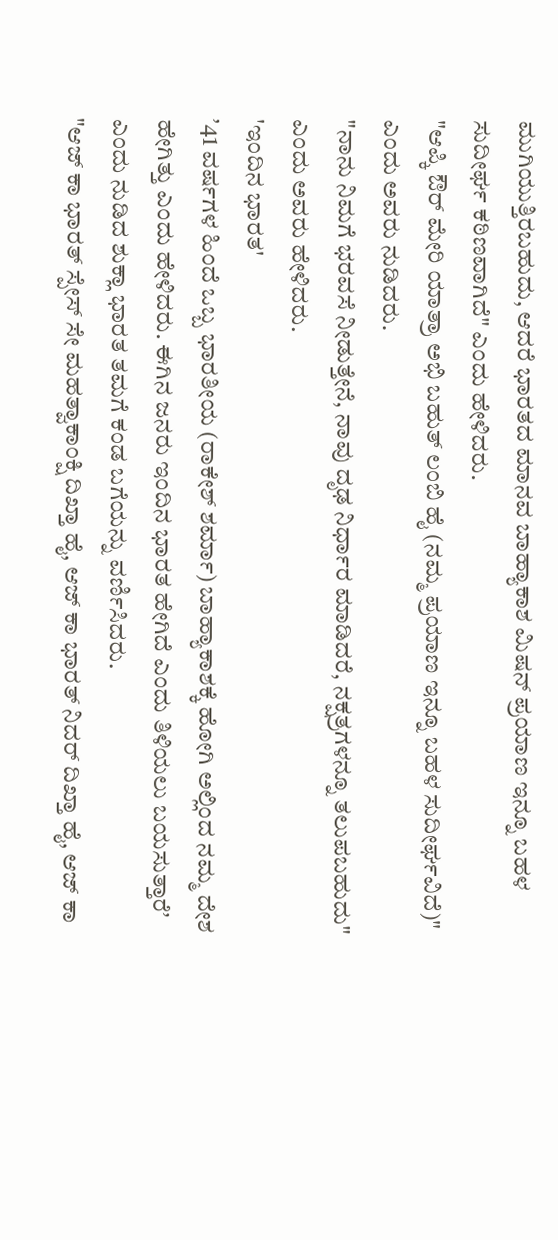ಮುಗಿಯುತ್ತಿರಬಹುದು, ಆದರೆ ಭಾರತದ ಮಾನವ ಬಾಹ್ಯಾಕಾಶ ಮಿಷನ್ ಪ್ರಯಾಣ ಇನ್ನೂ ಬಹಳ ಸುದೀರ್ಘ ಕಠಿಣವಾಗಿದೆ" ಎಂದು ಹೇಳಿದರು.
"ಆಪ್ಕಿ ಔರ್ ಮೇರಿ ಯಾತ್ರಾ ಅಭಿ ಬಹುತ್ ಲಂಬಿ ಹೈ (ನಮ್ಮ ಪ್ರಯಾಣ ಇನ್ನೂ ಬಹಳ ಸುದೀರ್ಘವಿದೆ)" ಎಂದು ಅವರು ನುಡಿದರು.
"ನಾನು ನಿಮಗೆ ಭರವಸೆ ನೀಡುತ್ತೇನೆ, ನಾವು ದೃಢ ನಿರ್ಧಾರ ಮಾಡಿದರೆ, ನಕ್ಷತ್ರಗಳನ್ನೂ ತಲುಪಬಹುದು" ಎಂದು ಅವರು ಹೇಳಿದರು.
'ಇಂದಿನ ಭಾರತ'
ʼ41 ವರ್ಷಗಳ ಹಿಂದೆ ಒಬ್ಬ ಭಾರತೀಯ (ರಾಕೇಶ್ ಶರ್ಮಾ) ಬಾಹ್ಯಾಕಾಶಕ್ಕೆ ಹೋಗಿ ಅಲ್ಲಿಂದ ನಮ್ಮ ದೇಶ ಹೇಗಿತ್ತು ಎಂದು ಹೇಳಿದರು. ಈಗಿನ ಜನರು ಇಂದಿನ ಭಾರತ ಹೇಗಿದೆ ಎಂದು ತಿಳಿಯಲು ಬಯಸುತ್ತಾರೆʼ ಎಂದು ನುಡಿದ ಶುಕ್ಲಾ ಭಾರತ ತಮಗೆ ಕಂಡ ಬಗೆಯನ್ನು ವರ್ಣಿಸಿದರು.
"ಆಜ್ ಕಾ ಭಾರತ್ ಸ್ಪೇಸ್ ಸೇ ಮಹತ್ವಾಕಾಂಕ್ಷಿ ದಿಖ್ತಾ ಹೈ, ಆಜ್ ಕಾ ಭಾರತ್ ನಿದರ್ ದಿಖ್ತಾ ಹೈ, ಆಜ್ ಕಾ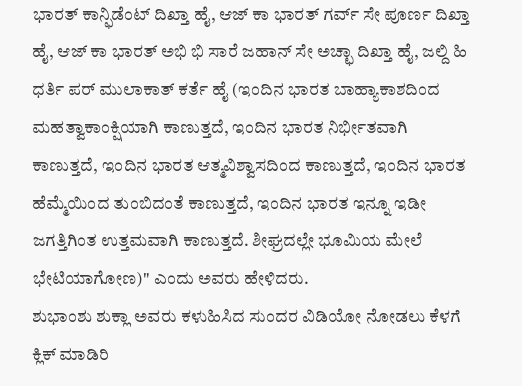ಭಾರತ್ ಕಾನ್ಫಿಡೆಂಟ್ ದಿಖ್ತಾ ಹೈ, ಆಜ್ ಕಾ ಭಾರತ್ ಗರ್ವ್ ಸೇ ಪೂರ್ಣ ದಿಖ್ತಾ ಹೈ, ಆಜ್ ಕಾ ಭಾರತ್ ಅಭಿ ಭಿ ಸಾರೆ ಜಹಾನ್ ಸೇ ಅಚ್ಛಾ ದಿಖ್ತಾ ಹೈ, ಜಲ್ದಿ ಹಿ ಧರ್ತಿ ಪರ್ ಮುಲಾಕಾತ್ ಕರ್ತೆ ಹೈ (ಇಂದಿನ ಭಾರತ ಬಾಹ್ಯಾಕಾಶದಿಂದ ಮಹತ್ವಾಕಾಂಕ್ಷಿಯಾಗಿ ಕಾಣುತ್ತದೆ, ಇಂದಿನ ಭಾರತ ನಿರ್ಭೀತವಾಗಿ ಕಾಣುತ್ತದೆ, ಇಂದಿನ ಭಾರತ ಆತ್ಮವಿಶ್ವಾಸದಿಂದ ಕಾಣುತ್ತದೆ, ಇಂದಿನ ಭಾರತ ಹೆಮ್ಮೆಯಿಂದ ತುಂಬಿದಂತೆ ಕಾಣುತ್ತದೆ, ಇಂದಿನ ಭಾರತ ಇನ್ನೂ ಇಡೀ ಜಗತ್ತಿಗಿಂತ ಉತ್ತಮವಾಗಿ ಕಾಣುತ್ತದೆ. ಶೀಘ್ರದಲ್ಲೇ ಭೂಮಿಯ ಮೇಲೆ ಭೇಟಿಯಾಗೋಣ)" ಎಂದು ಅವರು ಹೇಳಿದರು.
ಶುಭಾಂಶು ಶುಕ್ಲಾ ಅವರು ಕಳುಹಿಸಿದ ಸುಂದರ ವಿಡಿಯೋ ನೋಡಲು ಕೆಳಗೆ ಕ್ಲಿಕ್ ಮಾಡಿರಿ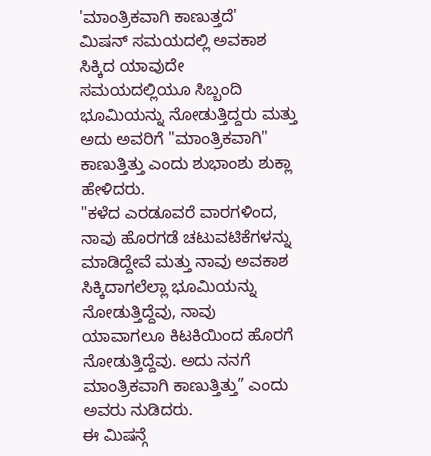'ಮಾಂತ್ರಿಕವಾಗಿ ಕಾಣುತ್ತದೆ'
ಮಿಷನ್ ಸಮಯದಲ್ಲಿ ಅವಕಾಶ ಸಿಕ್ಕಿದ ಯಾವುದೇ ಸಮಯದಲ್ಲಿಯೂ ಸಿಬ್ಬಂದಿ ಭೂಮಿಯನ್ನು ನೋಡುತ್ತಿದ್ದರು ಮತ್ತು ಅದು ಅವರಿಗೆ "ಮಾಂತ್ರಿಕವಾಗಿ" ಕಾಣುತ್ತಿತ್ತು ಎಂದು ಶುಭಾಂಶು ಶುಕ್ಲಾ ಹೇಳಿದರು.
"ಕಳೆದ ಎರಡೂವರೆ ವಾರಗಳಿಂದ, ನಾವು ಹೊರಗಡೆ ಚಟುವಟಿಕೆಗಳನ್ನು ಮಾಡಿದ್ದೇವೆ ಮತ್ತು ನಾವು ಅವಕಾಶ ಸಿಕ್ಕಿದಾಗಲೆಲ್ಲಾ ಭೂಮಿಯನ್ನು ನೋಡುತ್ತಿದ್ದೆವು, ನಾವು ಯಾವಾಗಲೂ ಕಿಟಕಿಯಿಂದ ಹೊರಗೆ ನೋಡುತ್ತಿದ್ದೆವು. ಅದು ನನಗೆ ಮಾಂತ್ರಿಕವಾಗಿ ಕಾಣುತ್ತಿತ್ತು” ಎಂದು ಅವರು ನುಡಿದರು.
ಈ ಮಿಷನ್ಗೆ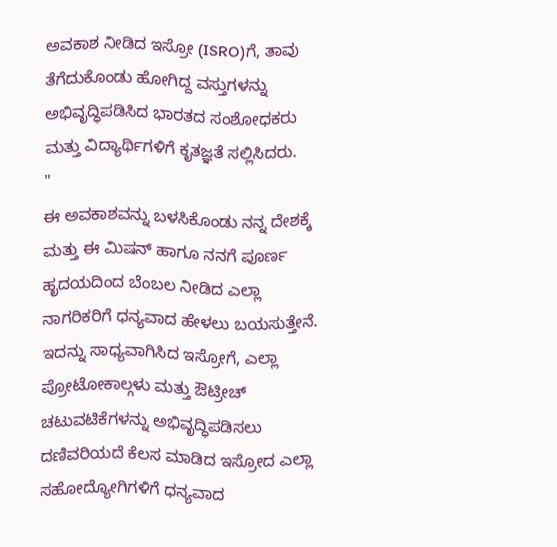ಅವಕಾಶ ನೀಡಿದ ಇಸ್ರೋ (ISRO)ಗೆ, ತಾವು ತೆಗೆದುಕೊಂಡು ಹೋಗಿದ್ದ ವಸ್ತುಗಳನ್ನು ಅಭಿವೃದ್ಧಿಪಡಿಸಿದ ಭಾರತದ ಸಂಶೋಧಕರು ಮತ್ತು ವಿದ್ಯಾರ್ಥಿಗಳಿಗೆ ಕೃತಜ್ಞತೆ ಸಲ್ಲಿಸಿದರು.
"
ಈ ಅವಕಾಶವನ್ನು ಬಳಸಿಕೊಂಡು ನನ್ನ ದೇಶಕ್ಕೆ ಮತ್ತು ಈ ಮಿಷನ್ ಹಾಗೂ ನನಗೆ ಪೂರ್ಣ ಹೃದಯದಿಂದ ಬೆಂಬಲ ನೀಡಿದ ಎಲ್ಲಾ ನಾಗರಿಕರಿಗೆ ಧನ್ಯವಾದ ಹೇಳಲು ಬಯಸುತ್ತೇನೆ. ಇದನ್ನು ಸಾಧ್ಯವಾಗಿಸಿದ ಇಸ್ರೋಗೆ, ಎಲ್ಲಾ ಪ್ರೋಟೋಕಾಲ್ಗಳು ಮತ್ತು ಔಟ್ರೀಚ್ ಚಟುವಟಿಕೆಗಳನ್ನು ಅಭಿವೃದ್ಧಿಪಡಿಸಲು ದಣಿವರಿಯದೆ ಕೆಲಸ ಮಾಡಿದ ಇಸ್ರೋದ ಎಲ್ಲಾ ಸಹೋದ್ಯೋಗಿಗಳಿಗೆ ಧನ್ಯವಾದ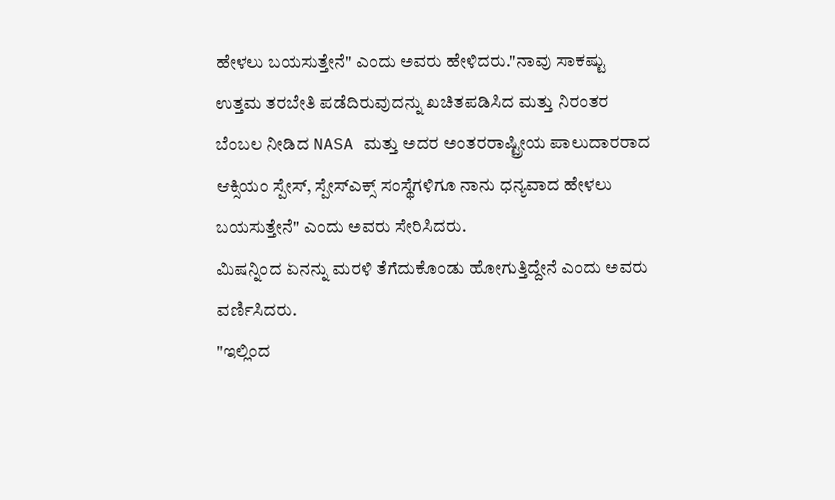ಹೇಳಲು ಬಯಸುತ್ತೇನೆ" ಎಂದು ಅವರು ಹೇಳಿದರು."ನಾವು ಸಾಕಷ್ಟು ಉತ್ತಮ ತರಬೇತಿ ಪಡೆದಿರುವುದನ್ನು ಖಚಿತಪಡಿಸಿದ ಮತ್ತು ನಿರಂತರ ಬೆಂಬಲ ನೀಡಿದ NASA ಮತ್ತು ಅದರ ಅಂತರರಾಷ್ಟ್ರೀಯ ಪಾಲುದಾರರಾದ ಆಕ್ಸಿಯಂ ಸ್ಪೇಸ್, ಸ್ಪೇಸ್ಎಕ್ಸ್ ಸಂಸ್ಥೆಗಳಿಗೂ ನಾನು ಧನ್ಯವಾದ ಹೇಳಲು ಬಯಸುತ್ತೇನೆ" ಎಂದು ಅವರು ಸೇರಿಸಿದರು.
ಮಿಷನ್ನಿಂದ ಏನನ್ನು ಮರಳಿ ತೆಗೆದುಕೊಂಡು ಹೋಗುತ್ತಿದ್ದೇನೆ ಎಂದು ಅವರು ವರ್ಣಿಸಿದರು.
"ಇಲ್ಲಿಂದ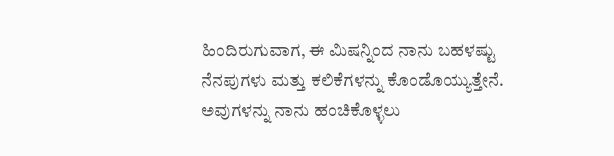ಹಿಂದಿರುಗುವಾಗ, ಈ ಮಿಷನ್ನಿಂದ ನಾನು ಬಹಳಷ್ಟು ನೆನಪುಗಳು ಮತ್ತು ಕಲಿಕೆಗಳನ್ನು ಕೊಂಡೊಯ್ಯುತ್ತೇನೆ. ಅವುಗಳನ್ನು ನಾನು ಹಂಚಿಕೊಳ್ಳಲು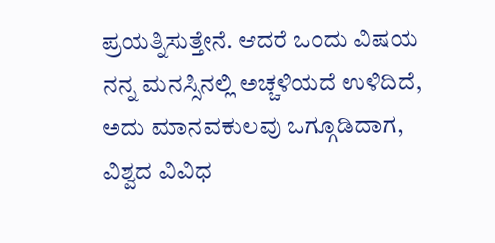ಪ್ರಯತ್ನಿಸುತ್ತೇನೆ. ಆದರೆ ಒಂದು ವಿಷಯ ನನ್ನ ಮನಸ್ಸಿನಲ್ಲಿ ಅಚ್ಚಳಿಯದೆ ಉಳಿದಿದೆ, ಅದು ಮಾನವಕುಲವು ಒಗ್ಗೂಡಿದಾಗ, ವಿಶ್ವದ ವಿವಿಧ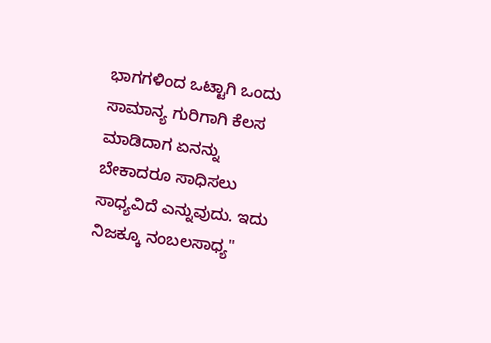ಭಾಗಗಳಿಂದ ಒಟ್ಟಾಗಿ ಒಂದು ಸಾಮಾನ್ಯ ಗುರಿಗಾಗಿ ಕೆಲಸ ಮಾಡಿದಾಗ ಏನನ್ನು ಬೇಕಾದರೂ ಸಾಧಿಸಲು ಸಾಧ್ಯವಿದೆ ಎನ್ನುವುದು. ಇದು ನಿಜಕ್ಕೂ ನಂಬಲಸಾಧ್ಯ"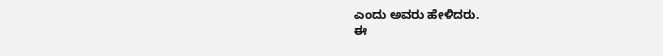ಎಂದು ಅವರು ಹೇಳಿದರು.
ಈ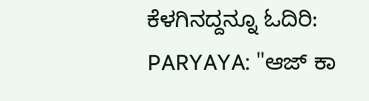ಕೆಳಗಿನದ್ದನ್ನೂ ಓದಿರಿ:
PARYAYA: "ಆಜ್ ಕಾ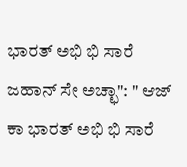ಭಾರತ್ ಅಭಿ ಭಿ ಸಾರೆ ಜಹಾನ್ ಸೇ ಅಚ್ಛಾ": " ಆಜ್ ಕಾ ಭಾರತ್ ಅಭಿ ಭಿ ಸಾರೆ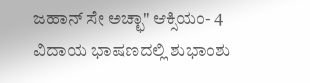ಜಹಾನ್ ಸೇ ಅಚ್ಛಾ" ಆಕ್ಸಿಯಂ- 4 ವಿದಾಯ ಭಾಷಣದಲ್ಲಿ ಶುಭಾಂಶು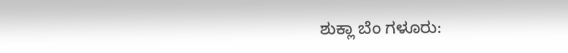ಶುಕ್ಲಾ ಬೆಂ ಗಳೂರು: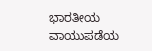ಭಾರತೀಯ ವಾಯುಪಡೆಯ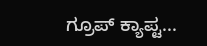ಗ್ರೂಪ್ ಕ್ಯಾಪ್ಟ...